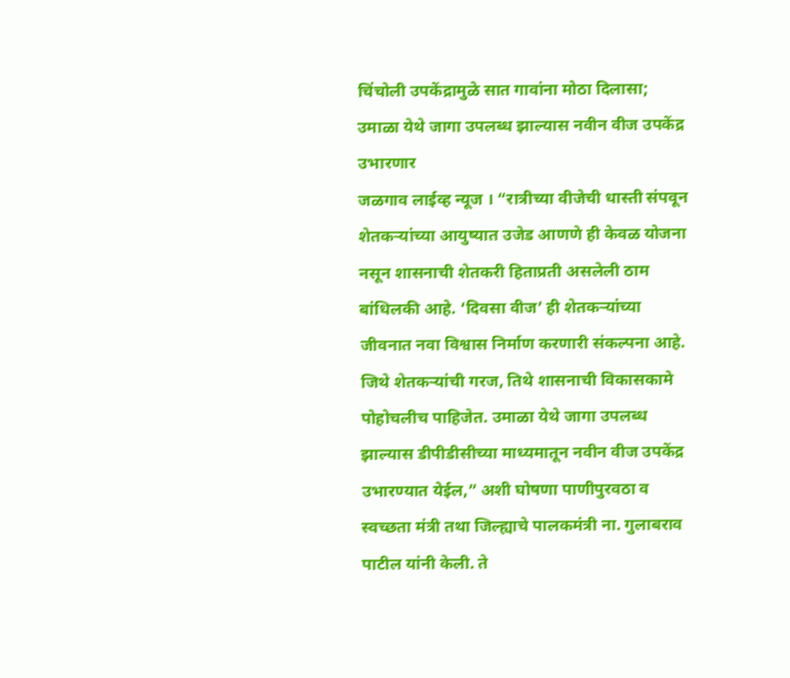चिंचोली उपकेंद्रामुळे सात गावांना मोठा दिलासा; उमाळा येथे जागा उपलब्ध झाल्यास नवीन वीज उपकेंद्र उभारणार
जळगाव लाईव्ह न्यूज । “रात्रीच्या वीजेची धास्ती संपवून शेतकऱ्यांच्या आयुष्यात उजेड आणणे ही केवळ योजना नसून शासनाची शेतकरी हिताप्रती असलेली ठाम बांधिलकी आहे. ‘दिवसा वीज’ ही शेतकऱ्यांच्या जीवनात नवा विश्वास निर्माण करणारी संकल्पना आहे. जिथे शेतकऱ्यांची गरज, तिथे शासनाची विकासकामे पोहोचलीच पाहिजेत. उमाळा येथे जागा उपलब्ध झाल्यास डीपीडीसीच्या माध्यमातून नवीन वीज उपकेंद्र उभारण्यात येईल,” अशी घोषणा पाणीपुरवठा व स्वच्छता मंत्री तथा जिल्ह्याचे पालकमंत्री ना. गुलाबराव पाटील यांनी केली. ते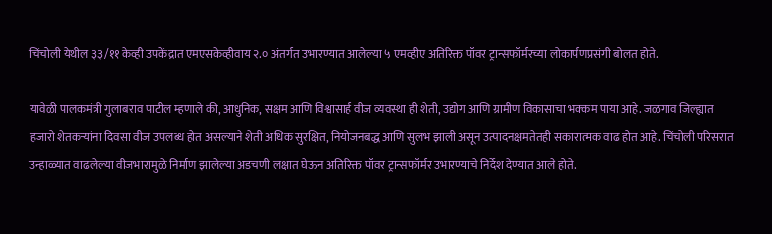चिंचोली येथील ३३/११ केव्ही उपकेंद्रात एमएसकेव्हीवाय २.० अंतर्गत उभारण्यात आलेल्या ५ एमव्हीए अतिरिक्त पॉवर ट्रान्सफॉर्मरच्या लोकार्पणप्रसंगी बोलत होते.

यावेळी पालकमंत्री गुलाबराव पाटील म्हणाले की, आधुनिक, सक्षम आणि विश्वासार्ह वीज व्यवस्था ही शेती, उद्योग आणि ग्रामीण विकासाचा भक्कम पाया आहे. जळगाव जिल्ह्यात हजारो शेतकऱ्यांना दिवसा वीज उपलब्ध होत असल्याने शेती अधिक सुरक्षित, नियोजनबद्ध आणि सुलभ झाली असून उत्पादनक्षमतेतही सकारात्मक वाढ होत आहे. चिंचोली परिसरात उन्हाळ्यात वाढलेल्या वीजभारामुळे निर्माण झालेल्या अडचणी लक्षात घेऊन अतिरिक्त पॉवर ट्रान्सफॉर्मर उभारण्याचे निर्देश देण्यात आले होते.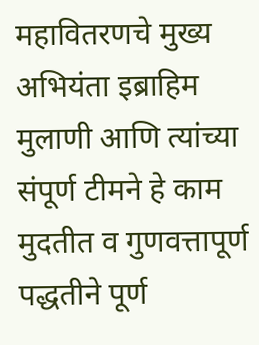महावितरणचे मुख्य अभियंता इब्राहिम मुलाणी आणि त्यांच्या संपूर्ण टीमने हे काम मुदतीत व गुणवत्तापूर्ण पद्धतीने पूर्ण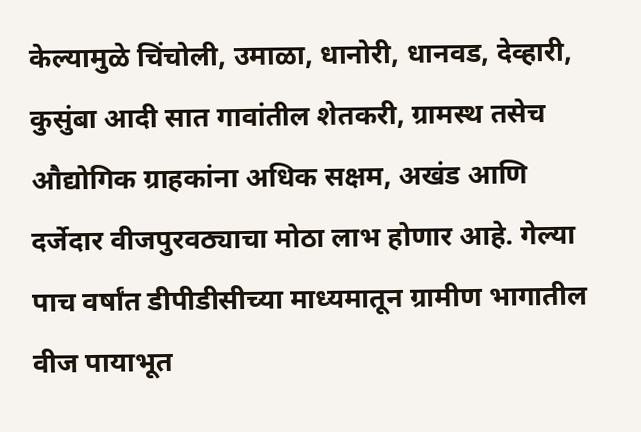केल्यामुळे चिंचोली, उमाळा, धानोरी, धानवड, देव्हारी, कुसुंबा आदी सात गावांतील शेतकरी, ग्रामस्थ तसेच औद्योगिक ग्राहकांना अधिक सक्षम, अखंड आणि दर्जेदार वीजपुरवठ्याचा मोठा लाभ होणार आहे. गेल्या पाच वर्षांत डीपीडीसीच्या माध्यमातून ग्रामीण भागातील वीज पायाभूत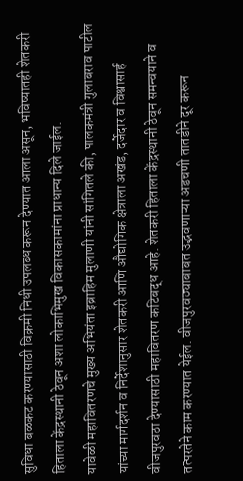सुविधा बळकट करण्यासाठी विक्रमी निधी उपलब्ध करून देण्यात आला असून, भविष्यातही शेतकरी हिताला केंद्रस्थानी ठेवून अशा लोकाभिमुख विकासकामांना प्राधान्य दिले जाईल.
यावेळी महावितरणचे मुख्य अभियंता इब्राहिम मुलाणी यांनी सांगितले की, पालकमंत्री गुलाबराव पाटील यांच्या मार्गदर्शन व निर्देशानुसार शेतकरी आणि औद्योगिक क्षेत्राला अखंड, दर्जेदार व विश्वासार्ह वीजपुरवठा देण्यासाठी महावितरण कटिबद्ध आहे. शेतकरी हिताला केंद्रस्थानी ठेवून समन्वयाने व तत्परतेने काम करण्यात येईल. वीजपुरवठ्याबाबत उद्भवणाऱ्या अडचणी तातडीने दूर करून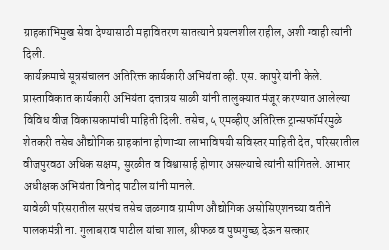ग्राहकाभिमुख सेवा देण्यासाठी महावितरण सातत्याने प्रयत्नशील राहील, अशी ग्वाही त्यांनी दिली.
कार्यक्रमाचे सूत्रसंचालन अतिरिक्त कार्यकारी अभियंता व्ही. एस. कापुरे यांनी केले. प्रास्ताविकात कार्यकारी अभियंता दत्तात्रय साळी यांनी तालुक्यात मंजूर करण्यात आलेल्या विविध वीज विकासकामांची माहिती दिली. तसेच, ५ एमव्हीए अतिरिक्त ट्रान्सफॉर्मरमुळे शेतकरी तसेच औद्योगिक ग्राहकांना होणाऱ्या लाभाविषयी सविस्तर माहिती देत, परिसरातील वीजपुरवठा अधिक सक्षम, सुरळीत व विश्वासार्ह होणार असल्याचे त्यांनी सांगितले. आभार अधीक्षक अभियंता विनोद पाटील यांनी मानले.
यावेळी परिसरातील सरपंच तसेच जळगाव ग्रामीण औद्योगिक असोसिएशनच्या वतीने पालकमंत्री ना. गुलाबराव पाटील यांचा शाल, श्रीफळ व पुष्पगुच्छ देऊन सत्कार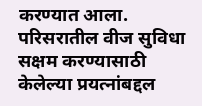करण्यात आला. परिसरातील वीज सुविधा सक्षम करण्यासाठी केलेल्या प्रयत्नांबद्दल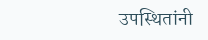उपस्थितांनी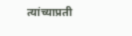त्यांच्याप्रती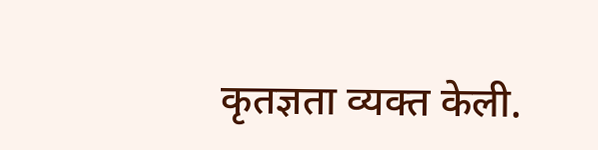कृतज्ञता व्यक्त केली.